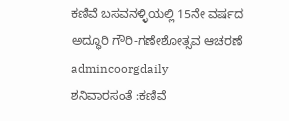ಕಣಿವೆ ಬಸವನಳ್ಳಿಯಲ್ಲಿ 15ನೇ ವರ್ಷದ ಅದ್ಧೂರಿ ಗೌರಿ-ಗಣೇಶೋತ್ಸವ ಆಚರಣೆ
admincoorgdaily
ಶನಿವಾರಸಂತೆ :ಕಣಿವೆ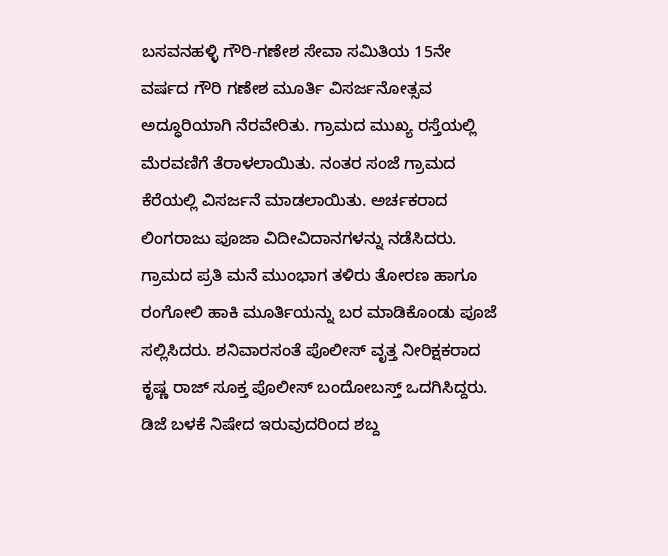ಬಸವನಹಳ್ಳಿ ಗೌರಿ-ಗಣೇಶ ಸೇವಾ ಸಮಿತಿಯ 15ನೇ ವರ್ಷದ ಗೌರಿ ಗಣೇಶ ಮೂರ್ತಿ ವಿಸರ್ಜನೋತ್ಸವ ಅದ್ಧೂರಿಯಾಗಿ ನೆರವೇರಿತು. ಗ್ರಾಮದ ಮುಖ್ಯ ರಸ್ತೆಯಲ್ಲಿ ಮೆರವಣಿಗೆ ತೆರಾಳಲಾಯಿತು. ನಂತರ ಸಂಜೆ ಗ್ರಾಮದ ಕೆರೆಯಲ್ಲಿ ವಿಸರ್ಜನೆ ಮಾಡಲಾಯಿತು. ಅರ್ಚಕರಾದ ಲಿಂಗರಾಜು ಪೂಜಾ ವಿದೀವಿದಾನಗಳನ್ನು ನಡೆಸಿದರು. ಗ್ರಾಮದ ಪ್ರತಿ ಮನೆ ಮುಂಭಾಗ ತಳಿರು ತೋರಣ ಹಾಗೂ ರಂಗೋಲಿ ಹಾಕಿ ಮೂರ್ತಿಯನ್ನು ಬರ ಮಾಡಿಕೊಂಡು ಪೂಜೆ ಸಲ್ಲಿಸಿದರು. ಶನಿವಾರಸಂತೆ ಪೊಲೀಸ್ ವೃತ್ತ ನೀರಿಕ್ಷಕರಾದ ಕೃಷ್ಣ ರಾಜ್ ಸೂಕ್ತ ಪೊಲೀಸ್ ಬಂದೋಬಸ್ತ್ ಒದಗಿಸಿದ್ದರು. ಡಿಜೆ ಬಳಕೆ ನಿಷೇದ ಇರುವುದರಿಂದ ಶಬ್ದ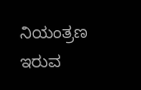ನಿಯಂತ್ರಣ ಇರುವ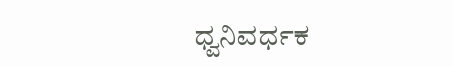ಧ್ವನಿವರ್ಧಕ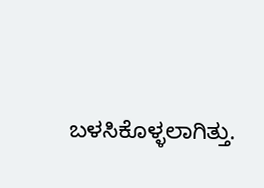ಬಳಸಿಕೊಳ್ಳಲಾಗಿತ್ತು.